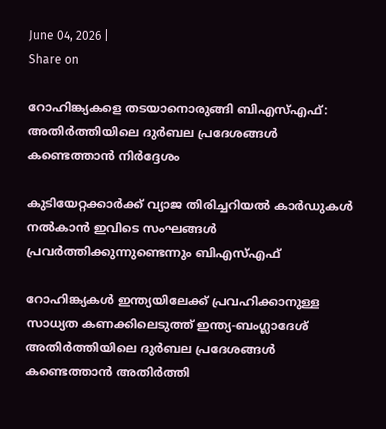June 04, 2026 |
Share on

റോഹിങ്ക്യകളെ തടയാനൊരുങ്ങി ബിഎസ്എഫ്: അതിര്‍ത്തിയിലെ ദുര്‍ബല പ്രദേശങ്ങള്‍ കണ്ടെത്താന്‍ നിര്‍ദ്ദേശം

കുടിയേറ്റക്കാര്‍ക്ക് വ്യാജ തിരിച്ചറിയല്‍ കാര്‍ഡുകള്‍ നല്‍കാന്‍ ഇവിടെ സംഘങ്ങള്‍ പ്രവര്‍ത്തിക്കുന്നുണ്ടെന്നും ബിഎസ്എഫ്

റോഹിങ്ക്യകള്‍ ഇന്ത്യയിലേക്ക് പ്രവഹിക്കാനുള്ള സാധ്യത കണക്കിലെടുത്ത് ഇന്ത്യ-ബംഗ്ലാദേശ് അതിര്‍ത്തിയിലെ ദുര്‍ബല പ്രദേശങ്ങള്‍ കണ്ടെത്താന്‍ അതിര്‍ത്തി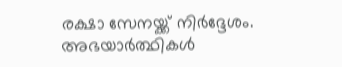രക്ഷാ സേനയ്ക്ക് നിര്‍ദ്ദേശം. അഭയാര്‍ത്ഥികള്‍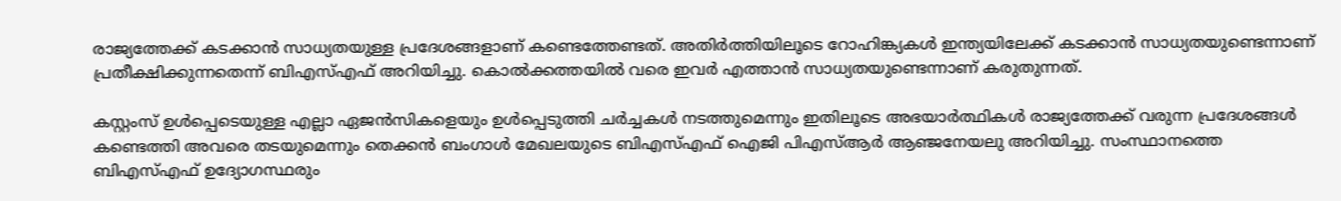രാജ്യത്തേക്ക് കടക്കാന്‍ സാധ്യതയുള്ള പ്രദേശങ്ങളാണ് കണ്ടെത്തേണ്ടത്. അതിര്‍ത്തിയിലൂടെ റോഹിങ്ക്യകള്‍ ഇന്ത്യയിലേക്ക് കടക്കാന്‍ സാധ്യതയുണ്ടെന്നാണ് പ്രതീക്ഷിക്കുന്നതെന്ന് ബിഎസ്എഫ് അറിയിച്ചു. കൊല്‍ക്കത്തയില്‍ വരെ ഇവര്‍ എത്താന്‍ സാധ്യതയുണ്ടെന്നാണ് കരുതുന്നത്.

കസ്റ്റംസ് ഉള്‍പ്പെടെയുള്ള എല്ലാ ഏജന്‍സികളെയും ഉള്‍പ്പെടുത്തി ചര്‍ച്ചകള്‍ നടത്തുമെന്നും ഇതിലൂടെ അഭയാര്‍ത്ഥികള്‍ രാജ്യത്തേക്ക് വരുന്ന പ്രദേശങ്ങള്‍ കണ്ടെത്തി അവരെ തടയുമെന്നും തെക്കന്‍ ബംഗാള്‍ മേഖലയുടെ ബിഎസ്എഫ് ഐജി പിഎസ്ആര്‍ ആഞ്ജനേയലു അറിയിച്ചു. സംസ്ഥാനത്തെ ബിഎസ്എഫ് ഉദ്യോഗസ്ഥരും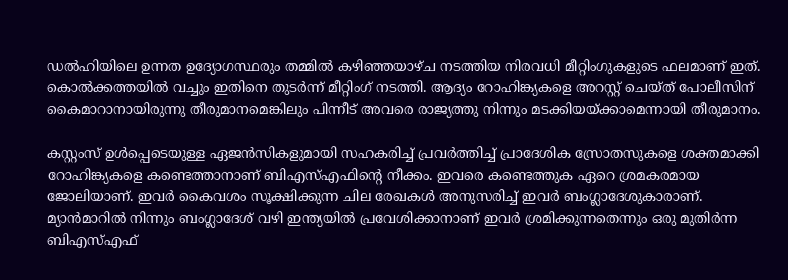ഡല്‍ഹിയിലെ ഉന്നത ഉദ്യോഗസ്ഥരും തമ്മില്‍ കഴിഞ്ഞയാഴ്ച നടത്തിയ നിരവധി മീറ്റിംഗുകളുടെ ഫലമാണ് ഇത്. കൊല്‍ക്കത്തയില്‍ വച്ചും ഇതിനെ തുടര്‍ന്ന് മീറ്റിംഗ് നടത്തി. ആദ്യം റോഹിങ്ക്യകളെ അറസ്റ്റ് ചെയ്ത് പോലീസിന് കൈമാറാനായിരുന്നു തീരുമാനമെങ്കിലും പിന്നീട് അവരെ രാജ്യത്തു നിന്നും മടക്കിയയ്ക്കാമെന്നായി തീരുമാനം.

കസ്റ്റംസ് ഉള്‍പ്പെടെയുള്ള ഏജന്‍സികളുമായി സഹകരിച്ച് പ്രവര്‍ത്തിച്ച് പ്രാദേശിക സ്രോതസുകളെ ശക്തമാക്കി റോഹിങ്ക്യകളെ കണ്ടെത്താനാണ് ബിഎസ്എഫിന്റെ നീക്കം. ഇവരെ കണ്ടെത്തുക ഏറെ ശ്രമകരമായ ജോലിയാണ്. ഇവര്‍ കൈവശം സൂക്ഷിക്കുന്ന ചില രേഖകള്‍ അനുസരിച്ച് ഇവര്‍ ബംഗ്ലാദേശുകാരാണ്. മ്യാന്‍മാറില്‍ നിന്നും ബംഗ്ലാദേശ് വഴി ഇന്ത്യയില്‍ പ്രവേശിക്കാനാണ് ഇവര്‍ ശ്രമിക്കുന്നതെന്നും ഒരു മുതിര്‍ന്ന ബിഎസ്എഫ്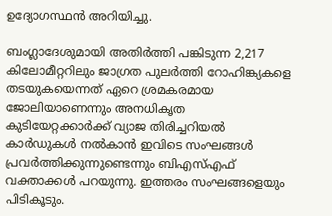ഉദ്യോഗസ്ഥന്‍ അറിയിച്ചു.

ബംഗ്ലാദേശുമായി അതിര്‍ത്തി പങ്കിടുന്ന 2,217 കിലോമീറ്ററിലും ജാഗ്രത പുലര്‍ത്തി റോഹിങ്ക്യകളെ തടയുകയെന്നത് ഏറെ ശ്രമകരമായ ജോലിയാണെന്നും അനധികൃത കുടിയേറ്റക്കാര്‍ക്ക് വ്യാജ തിരിച്ചറിയല്‍ കാര്‍ഡുകള്‍ നല്‍കാന്‍ ഇവിടെ സംഘങ്ങള്‍ പ്രവര്‍ത്തിക്കുന്നുണ്ടെന്നും ബിഎസ്എഫ് വക്താക്കള്‍ പറയുന്നു. ഇത്തരം സംഘങ്ങളെയും പിടികൂടും.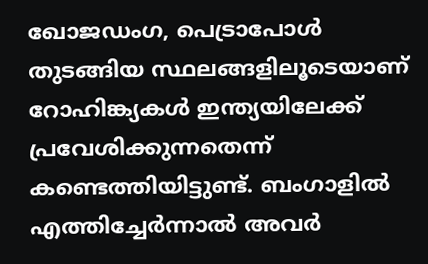ഖോജഡംഗ, പെട്രാപോള്‍ തുടങ്ങിയ സ്ഥലങ്ങളിലൂടെയാണ് റോഹിങ്ക്യകള്‍ ഇന്ത്യയിലേക്ക് പ്രവേശിക്കുന്നതെന്ന് കണ്ടെത്തിയിട്ടുണ്ട്. ബംഗാളില്‍ എത്തിച്ചേര്‍ന്നാല്‍ അവര്‍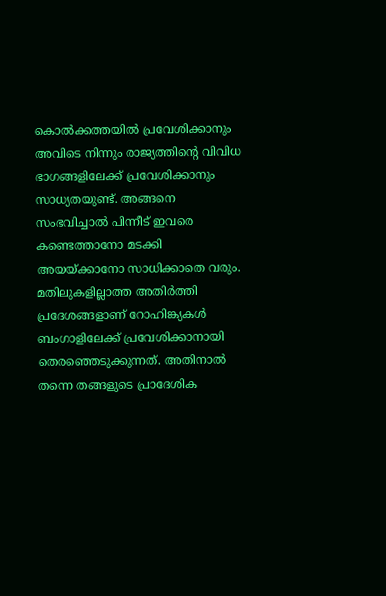കൊല്‍ക്കത്തയില്‍ പ്രവേശിക്കാനും അവിടെ നിന്നും രാജ്യത്തിന്റെ വിവിധ ഭാഗങ്ങളിലേക്ക് പ്രവേശിക്കാനും സാധ്യതയുണ്ട്. അങ്ങനെ സംഭവിച്ചാല്‍ പിന്നീട് ഇവരെ കണ്ടെത്താനോ മടക്കി അയയ്ക്കാനോ സാധിക്കാതെ വരും. മതിലുകളില്ലാത്ത അതിര്‍ത്തി പ്രദേശങ്ങളാണ് റോഹിങ്ക്യകള്‍ ബംഗാളിലേക്ക് പ്രവേശിക്കാനായി തെരഞ്ഞെടുക്കുന്നത്. അതിനാല്‍ തന്നെ തങ്ങളുടെ പ്രാദേശിക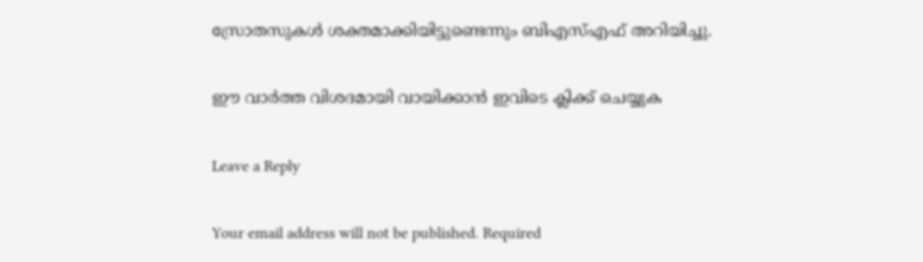സ്രോതസുകള്‍ ശക്തമാക്കിയിട്ടുണ്ടെന്നും ബിഎസ്എഫ് അറിയിച്ചു.

ഈ വാര്‍ത്ത വിശദമായി വായിക്കാന്‍ ഇവിടെ ക്ലിക്ക് ചെയ്യുക

Leave a Reply

Your email address will not be published. Required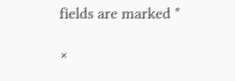fields are marked *

×